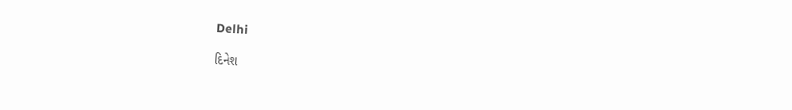Delhi

દિનેશ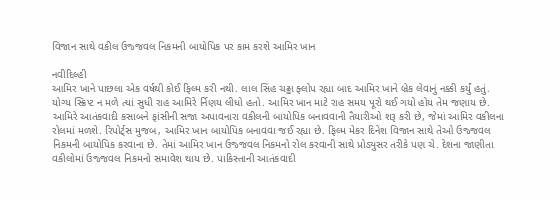વિજાન સાથે વકીલ ઉજ્જવલ નિકમની બાયોપિક પર કામ કરશે આમિર ખાન

નવીદિલ્હી
આમિર ખાને પાછલા એક વર્ષથી કોઈ ફિલ્મ કરી નથી. લાલ સિંહ ચઢ્ઢા ફ્લોપ રહ્યા બાદ આમિર ખાને બ્રેક લેવાનું નક્કી કર્યું હતું. યોગ્ય સ્ક્રિપ્ટ ન મળે ત્યાં સુધી રાહ આમિરે ર્નિણય લીધો હતો. આમિર ખાન માટે રાહ સમય પૂરો થઈ ગયો હોય તેમ જણાય છે. આમિરે આતંકવાદી કસાબને ફાંસીની સજા અપાવનારા વકીલની બાયોપિક બનાવવાની તૈયારીઓ શરૂ કરી છે, જેમાં આમિર વકીલના રોલમાં મળશે. રિપોર્ટ્‌સ મુજબ, આમિર ખાન બાયોપિક બનાવવા જઈ રહ્યા છે. ફિલ્મ મેકર દિનેશ વિજાન સાથે તેઓ ઉજ્જવલ નિકમની બાયોપિક કરવાના છે. તેમાં આમિર ખાન ઉજ્જવલ નિકમનો રોલ કરવાની સાથે પ્રોડ્યુસર તરીકે પણ ચે. દેશના જાણીતા વકીલોમાં ઉજ્જવલ નિકમનો સમાવેશ થાય છે. પાકિસ્તાની આતંકવાદી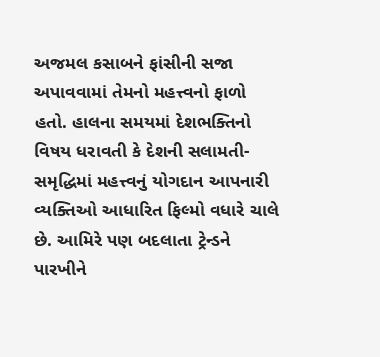અજમલ કસાબને ફાંસીની સજા અપાવવામાં તેમનો મહત્ત્વનો ફાળો હતો. હાલના સમયમાં દેશભક્તિનો વિષય ધરાવતી કે દેશની સલામતી-સમૃદ્ધિમાં મહત્ત્વનું યોગદાન આપનારી વ્યક્તિઓ આધારિત ફિલ્મો વધારે ચાલે છે. આમિરે પણ બદલાતા ટ્રેન્ડને પારખીને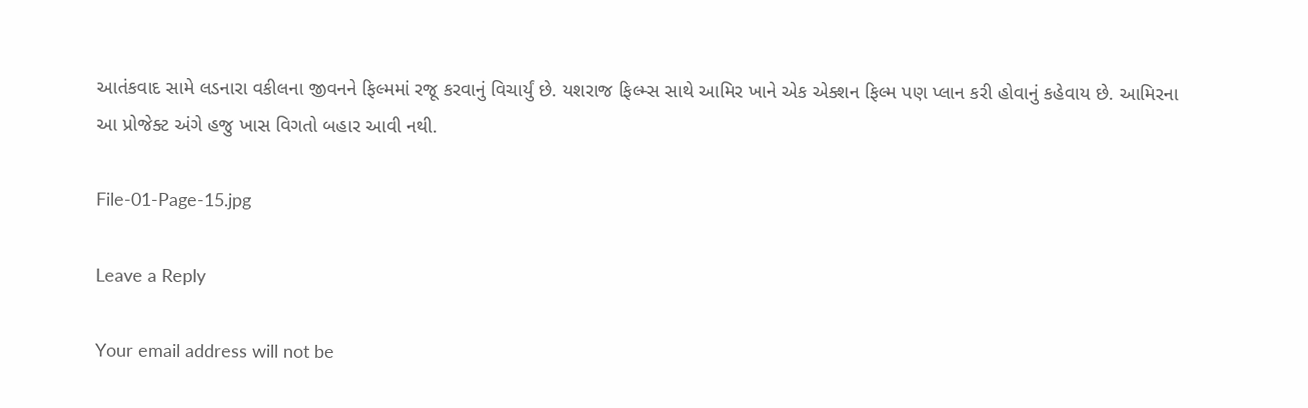આતંકવાદ સામે લડનારા વકીલના જીવનને ફિલ્મમાં રજૂ કરવાનું વિચાર્યું છે. યશરાજ ફિલ્મ્સ સાથે આમિર ખાને એક એક્શન ફિલ્મ પણ પ્લાન કરી હોવાનું કહેવાય છે. આમિરના આ પ્રોજેક્ટ અંગે હજુ ખાસ વિગતો બહાર આવી નથી.

File-01-Page-15.jpg

Leave a Reply

Your email address will not be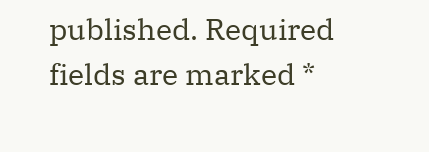published. Required fields are marked *